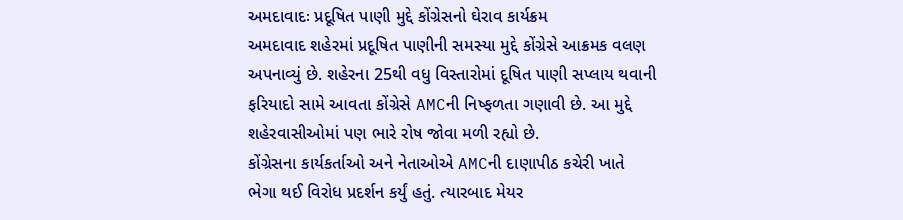અમદાવાદઃ પ્રદૂષિત પાણી મુદ્દે કોંગ્રેસનો ઘેરાવ કાર્યક્રમ
અમદાવાદ શહેરમાં પ્રદૂષિત પાણીની સમસ્યા મુદ્દે કોંગ્રેસે આક્રમક વલણ અપનાવ્યું છે. શહેરના 25થી વધુ વિસ્તારોમાં દૂષિત પાણી સપ્લાય થવાની ફરિયાદો સામે આવતા કોંગ્રેસે AMCની નિષ્ફળતા ગણાવી છે. આ મુદ્દે શહેરવાસીઓમાં પણ ભારે રોષ જોવા મળી રહ્યો છે.
કોંગ્રેસના કાર્યકર્તાઓ અને નેતાઓએ AMCની દાણાપીઠ કચેરી ખાતે ભેગા થઈ વિરોધ પ્રદર્શન કર્યું હતું. ત્યારબાદ મેયર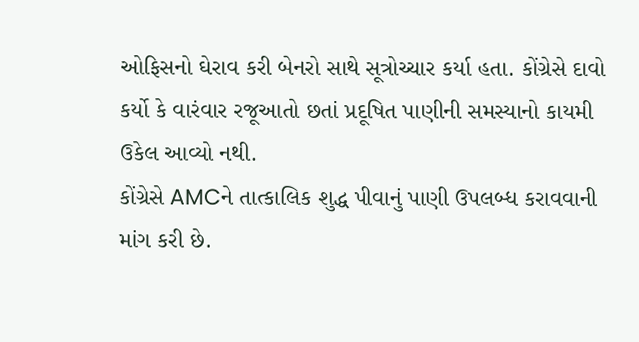ઓફિસનો ઘેરાવ કરી બેનરો સાથે સૂત્રોચ્ચાર કર્યા હતા. કોંગ્રેસે દાવો કર્યો કે વારંવાર રજૂઆતો છતાં પ્રદૂષિત પાણીની સમસ્યાનો કાયમી ઉકેલ આવ્યો નથી.
કોંગ્રેસે AMCને તાત્કાલિક શુદ્ધ પીવાનું પાણી ઉપલબ્ધ કરાવવાની માંગ કરી છે.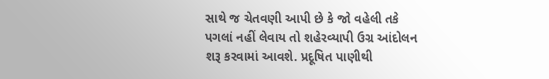સાથે જ ચેતવણી આપી છે કે જો વહેલી તકે પગલાં નહીં લેવાય તો શહેરવ્યાપી ઉગ્ર આંદોલન શરૂ કરવામાં આવશે. પ્રદૂષિત પાણીથી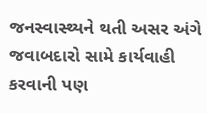જનસ્વાસ્થ્યને થતી અસર અંગે જવાબદારો સામે કાર્યવાહી કરવાની પણ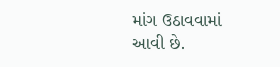માંગ ઉઠાવવામાં આવી છે.